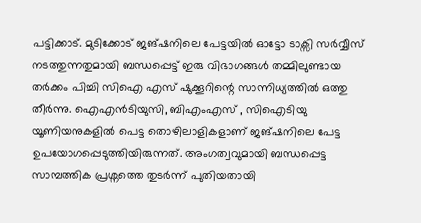പട്ടിക്കാട്. മുടിക്കോട് ജങ്ഷനിലെ പേട്ടയിൽ ഓട്ടോ ടാക്സി സർവ്വീസ് നടത്തുന്നതുമായി ബന്ധപ്പെട്ട് ഇരു വിഭാഗങ്ങൾ തമ്മിലുണ്ടായ തർക്കം പിച്ചി സിഐ എസ് ഷുക്കൂറിന്റെ സാന്നിധ്യത്തിൽ ഒത്തു തീർന്നു. ഐഎൻടിയുസി, ബിഎംഎസ് , സിഐടിയു യൂണിയനുകളിൽ പെട്ട തൊഴിലാളികളാണ് ജങ്ഷനിലെ പേട്ട ഉപയോഗപ്പെടുത്തിയിരുന്നത്. അംഗത്വവുമായി ബന്ധപ്പെട്ട സാമ്പത്തിക പ്രശ്നത്തെ തുടർന്ന് പുതിയതായി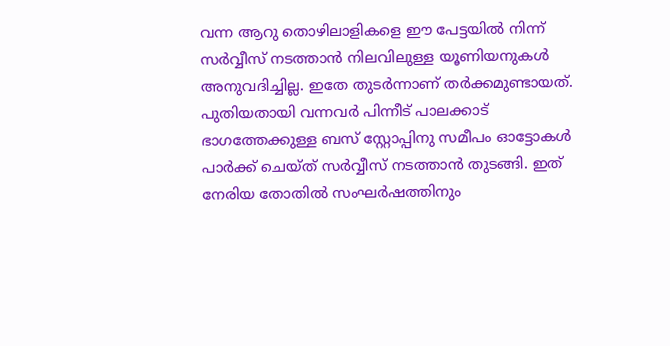വന്ന ആറു തൊഴിലാളികളെ ഈ പേട്ടയിൽ നിന്ന് സർവ്വീസ് നടത്താൻ നിലവിലുള്ള യൂണിയനുകൾ അനുവദിച്ചില്ല. ഇതേ തുടർന്നാണ് തർക്കമുണ്ടായത്. പുതിയതായി വന്നവർ പിന്നീട് പാലക്കാട് ഭാഗത്തേക്കുള്ള ബസ് സ്റ്റോപ്പിനു സമീപം ഓട്ടോകൾ പാർക്ക് ചെയ്ത് സർവ്വീസ് നടത്താൻ തുടങ്ങി. ഇത് നേരിയ തോതിൽ സംഘർഷത്തിനും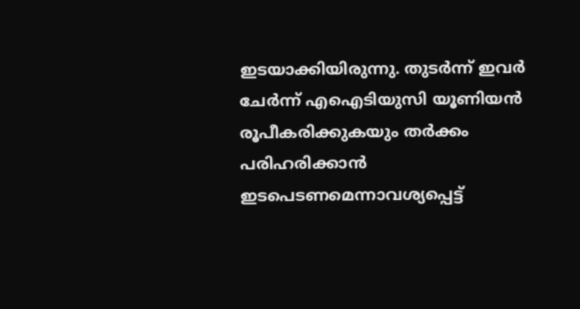ഇടയാക്കിയിരുന്നു. തുടർന്ന് ഇവർ ചേർന്ന് എഐടിയുസി യൂണിയൻ രൂപീകരിക്കുകയും തർക്കം പരിഹരിക്കാൻ ഇടപെടണമെന്നാവശ്യപ്പെട്ട്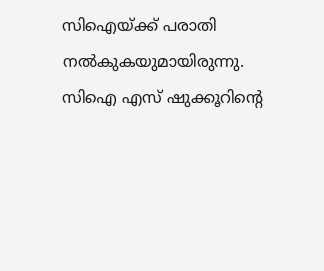സിഐയ്ക്ക് പരാതി നൽകുകയുമായിരുന്നു. സിഐ എസ് ഷുക്കൂറിന്റെ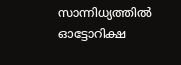സാന്നിധ്യത്തിൽ ഓട്ടോറിക്ഷ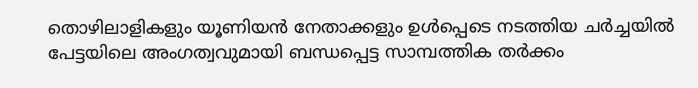തൊഴിലാളികളും യൂണിയൻ നേതാക്കളും ഉൾപ്പെടെ നടത്തിയ ചർച്ചയിൽ പേട്ടയിലെ അംഗത്വവുമായി ബന്ധപ്പെട്ട സാമ്പത്തിക തർക്കം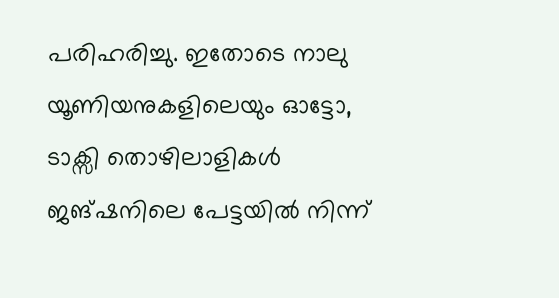പരിഹരിച്ചു. ഇതോടെ നാലു യൂണിയനുകളിലെയും ഓട്ടോ, ടാക്സി തൊഴിലാളികൾ ജങ്ഷനിലെ പേട്ടയിൽ നിന്ന്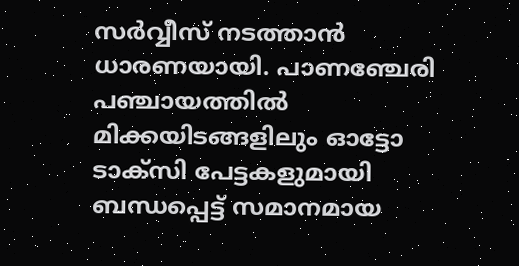സർവ്വീസ് നടത്താൻ ധാരണയായി. പാണഞ്ചേരി പഞ്ചായത്തിൽ മിക്കയിടങ്ങളിലും ഓട്ടോ ടാക്സി പേട്ടകളുമായി ബന്ധപ്പെട്ട് സമാനമായ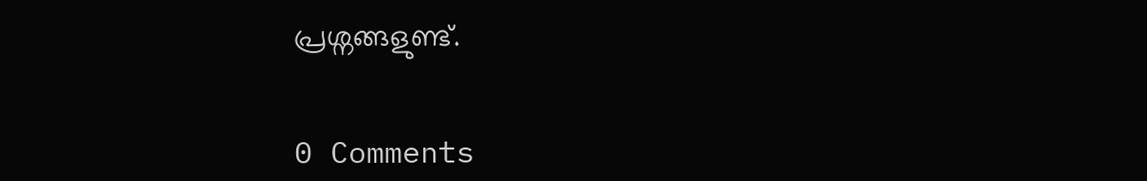പ്രശ്നങ്ങളുണ്ട്.


0 Comments